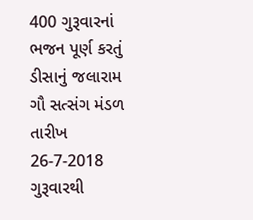400 ગુરૂવારનાં ભજન પૂર્ણ કરતું ડીસાનું જલારામ ગૌ સત્સંગ મંડળ
તારીખ 26-7-2018 ગુરૂવારથી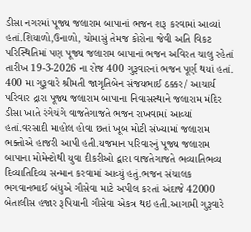ડીસા નગરમાં પૂજ્ય જલારામ બાપાનાં ભજન શરૂ કરવામાં આવ્યાં હતાં.શિયાળો,ઉનાળો, ચોમાસું તેમજ કોરોના જેવી અતિ વિકટ પરિસ્થિતિમાં પણ પૂજ્ય જલારામ બાપાનાં ભજન અવિરત ચાલુ રહેતાં તારીખ 19-3-2026 ના રોજ 400 ગુરૂવારનાં ભજન પૂર્ણ થયાં હતાં.
400 મા ગુરૂવારે શ્રીમતી જાગૃતિબેન સંજયભાઈ ઠક્કર/ આચાર્ય પરિવાર દ્રારા પૂજ્ય જલારામ બાપાના નિવાસસ્થાને જલારામ મંદિર ડીસા ખાતે રંગેચંગે વાજતેગાજતે ભજન રાખવામાં આવ્યાં હતાં.વરસાદી માહોલ હોવા છતાં ખૂબ મોટી સંખ્યામાં જલારામ ભક્તોએ હાજરી આપી હતી.યજમાન પરિવારનું પૂજ્ય જલારામ બાપાના મોમેન્ટોથી યુવા દીકરીઓ દ્વારા વાજતેગાજતે ભવ્યાતિભવ્ય દિવ્યાતિદિવ્ય સન્માન કરવામાં આવ્યું હતું.ભજન સંચાલક ભગવાનભાઈ બંધુએ ગૌસેવા માટે અપીલ કરતાં અંદાજે 42000 બેતાલીસ હજાર રૂપિયાની ગૌસેવા એકત્ર થઇ હતી.આગામી ગુરૂવારે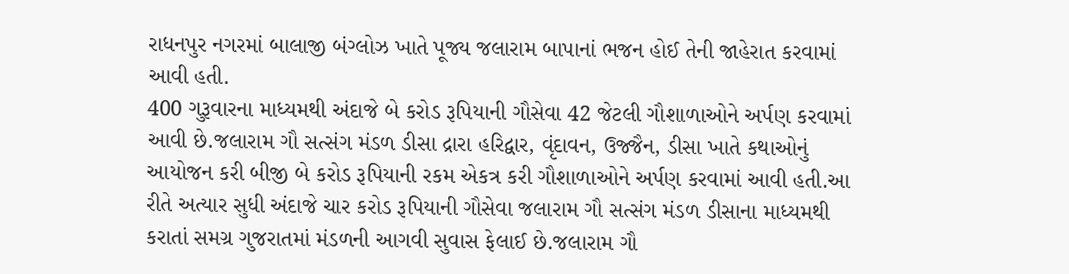રાધનપુર નગરમાં બાલાજી બંગ્લોઝ ખાતે પૂજ્ય જલારામ બાપાનાં ભજન હોઈ તેની જાહેરાત કરવામાં આવી હતી.
400 ગુરૂવારના માધ્યમથી અંદાજે બે કરોડ રૂપિયાની ગૌસેવા 42 જેટલી ગૌશાળાઓને અર્પણ કરવામાં આવી છે.જલારામ ગૌ સત્સંગ મંડળ ડીસા દ્રારા હરિદ્વાર, વૃંદાવન, ઉજ્જૈન, ડીસા ખાતે કથાઓનું આયોજન કરી બીજી બે કરોડ રૂપિયાની રકમ એકત્ર કરી ગૌશાળાઓને અર્પણ કરવામાં આવી હતી.આ રીતે અત્યાર સુધી અંદાજે ચાર કરોડ રૂપિયાની ગૌસેવા જલારામ ગૌ સત્સંગ મંડળ ડીસાના માધ્યમથી કરાતાં સમગ્ર ગુજરાતમાં મંડળની આગવી સુવાસ ફેલાઈ છે.જલારામ ગૌ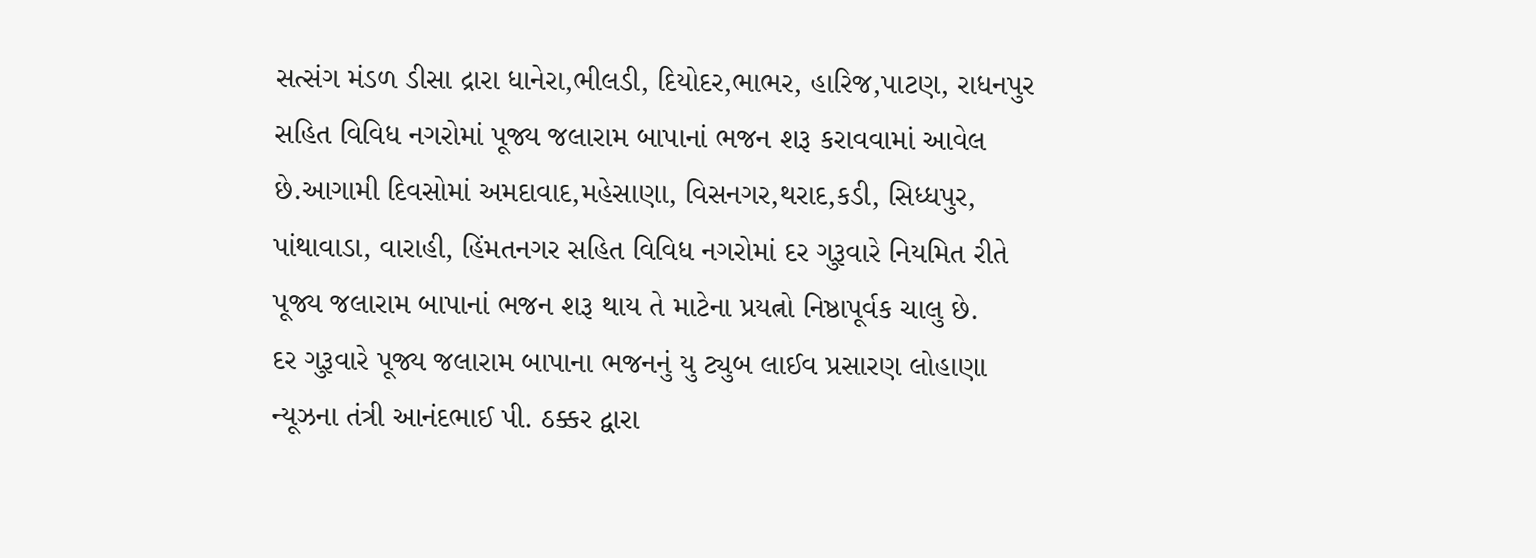સત્સંગ મંડળ ડીસા દ્રારા ધાનેરા,ભીલડી, દિયોદર,ભાભર, હારિજ,પાટણ, રાધનપુર સહિત વિવિધ નગરોમાં પૂજ્ય જલારામ બાપાનાં ભજન શરૂ કરાવવામાં આવેલ છે.આગામી દિવસોમાં અમદાવાદ,મહેસાણા, વિસનગર,થરાદ,કડી, સિધ્ધપુર, પાંથાવાડા, વારાહી, હિંમતનગર સહિત વિવિધ નગરોમાં દર ગુરૂવારે નિયમિત રીતે પૂજ્ય જલારામ બાપાનાં ભજન શરૂ થાય તે માટેના પ્રયત્નો નિષ્ઠાપૂર્વક ચાલુ છે.
દર ગુરૂવારે પૂજ્ય જલારામ બાપાના ભજનનું યુ ટ્યુબ લાઈવ પ્રસારણ લોહાણા ન્યૂઝના તંત્રી આનંદભાઈ પી. ઠક્કર દ્વારા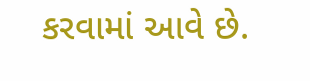કરવામાં આવે છે.